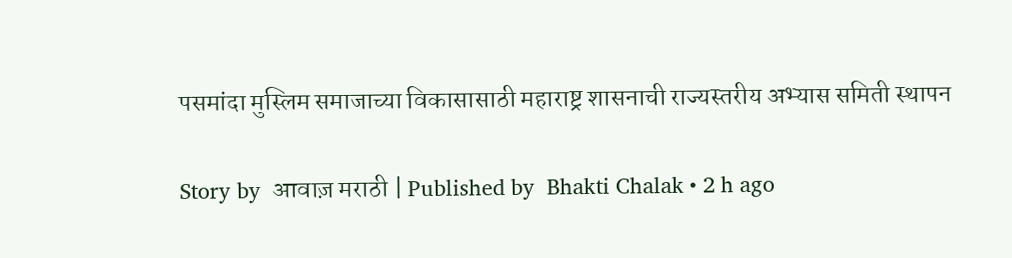पसमांदा मुस्लिम समाजाच्या विकासासाठी महाराष्ट्र शासनाची राज्यस्तरीय अभ्यास समिती स्थापन

Story by  आवाज़ मराठी | Published by  Bhakti Chalak • 2 h ago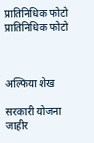प्रातिनिधिक फोटो
प्रातिनिधिक फोटो



अल्फिया शेख

सरकारी योजना जाहीर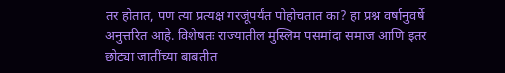तर होतात, पण त्या प्रत्यक्ष गरजूंपर्यंत पोहोचतात का? हा प्रश्न वर्षानुवर्षे अनुत्तरित आहे. विशेषतः राज्यातील मुस्लिम पसमांदा समाज आणि इतर छोट्या जातींच्या बाबतीत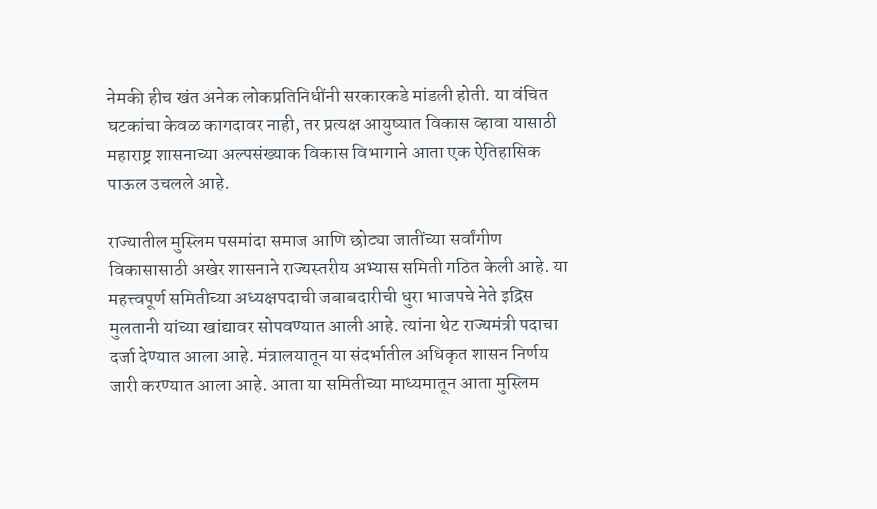नेमकी हीच खंत अनेक लोकप्रतिनिधींनी सरकारकडे मांडली होती. या वंचित घटकांचा केवळ कागदावर नाही, तर प्रत्यक्ष आयुष्यात विकास व्हावा यासाठी महाराष्ट्र शासनाच्या अल्पसंख्याक विकास विभागाने आता एक ऐतिहासिक पाऊल उचलले आहे.

राज्यातील मुस्लिम पसमांदा समाज आणि छोट्या जातींच्या सर्वांगीण विकासासाठी अखेर शासनाने राज्यस्तरीय अभ्यास समिती गठित केली आहे. या महत्त्वपूर्ण समितीच्या अध्यक्षपदाची जबाबदारीची धुरा भाजपचे नेते इद्रिस मुलतानी यांच्या खांद्यावर सोपवण्यात आली आहे. त्यांना थेट राज्यमंत्री पदाचा दर्जा देण्यात आला आहे. मंत्रालयातून या संदर्भातील अधिकृत शासन निर्णय जारी करण्यात आला आहे. आता या समितीच्या माध्यमातून आता मुस्लिम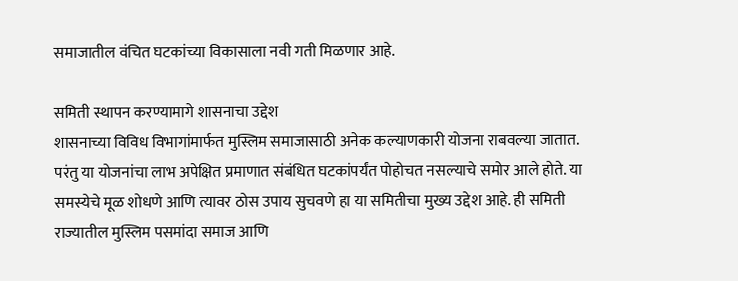समाजातील वंचित घटकांच्या विकासाला नवी गती मिळणार आहे.

समिती स्थापन करण्यामागे शासनाचा उद्देश
शासनाच्या विविध विभागांमार्फत मुस्लिम समाजासाठी अनेक कल्याणकारी योजना राबवल्या जातात. परंतु या योजनांचा लाभ अपेक्षित प्रमाणात संबंधित घटकांपर्यंत पोहोचत नसल्याचे समोर आले होते. या समस्येचे मूळ शोधणे आणि त्यावर ठोस उपाय सुचवणे हा या समितीचा मुख्य उद्देश आहे. ही समिती राज्यातील मुस्लिम पसमांदा समाज आणि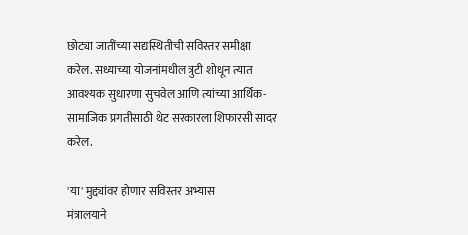छोट्या जातींच्या सद्यस्थितीची सविस्तर समीक्षा करेल. सध्याच्या योजनांमधील त्रुटी शोधून त्यात आवश्यक सुधारणा सुचवेल आणि त्यांच्या आर्थिक-सामाजिक प्रगतीसाठी थेट सरकारला शिफारसी सादर करेल.

'या' मुद्द्यांवर होणार सविस्तर अभ्यास
मंत्रालयाने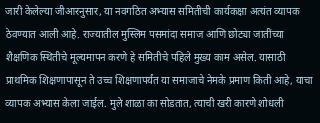जारी केलेल्या जीआरनुसार, या नवगठित अभ्यास समितीची कार्यकक्षा अत्यंत व्यापक ठेवण्यात आली आहे. राज्यातील मुस्लिम पसमांदा समाज आणि छोट्या जातींच्या शैक्षणिक स्थितीचे मूल्यमापन करणे हे समितीचे पहिले मुख्य काम असेल. यासाठी प्राथमिक शिक्षणापासून ते उच्च शिक्षणापर्यंत या समाजाचे नेमके प्रमाण किती आहे, याचा व्यापक अभ्यास केला जाईल. मुले शाळा का सोडतात, त्याची खरी कारणे शोधली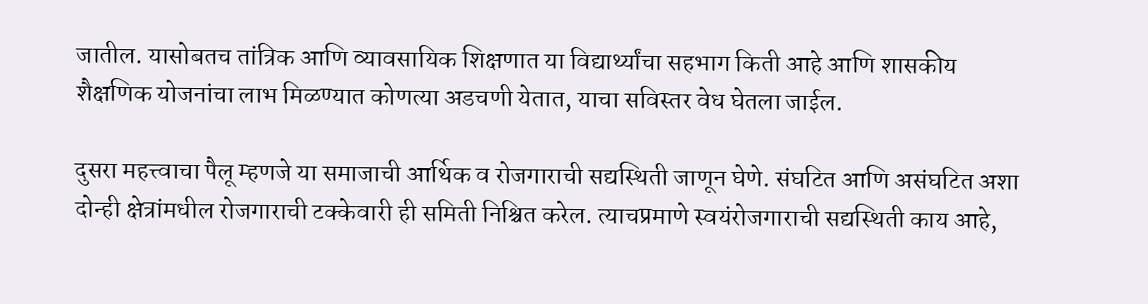जातील. यासोबतच तांत्रिक आणि व्यावसायिक शिक्षणात या विद्यार्थ्यांचा सहभाग किती आहे आणि शासकीय शैक्षणिक योजनांचा लाभ मिळण्यात कोणत्या अडचणी येतात, याचा सविस्तर वेध घेतला जाईल.

दुसरा महत्त्वाचा पैलू म्हणजे या समाजाची आर्थिक व रोजगाराची सद्यस्थिती जाणून घेणे. संघटित आणि असंघटित अशा दोन्ही क्षेत्रांमधील रोजगाराची टक्केवारी ही समिती निश्चित करेल. त्याचप्रमाणे स्वयंरोजगाराची सद्यस्थिती काय आहे,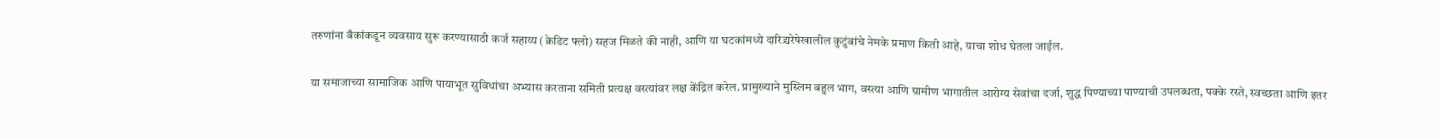तरुणांना बँकांकडून व्यवसाय सुरू करण्यासाठी कर्ज सहाय्य (क्रेडिट फ्लो) सहज मिळते की नाही, आणि या घटकांमध्ये दारिद्र्यरेषेखालील कुटुंबांचे नेमके प्रमाण किती आहे, याचा शोध घेतला जाईल.

या समाजाच्या सामाजिक आणि पायाभूत सुविधांचा अभ्यास करताना समिती प्रत्यक्ष वस्त्यांवर लक्ष केंद्रित करेल. प्रामुख्याने मुस्लिम बहुल भाग, वस्त्या आणि ग्रामीण भागातील आरोग्य सेवांचा दर्जा, शुद्ध पिण्याच्या पाण्याची उपलब्धता, पक्के रस्ते, स्वच्छता आणि इतर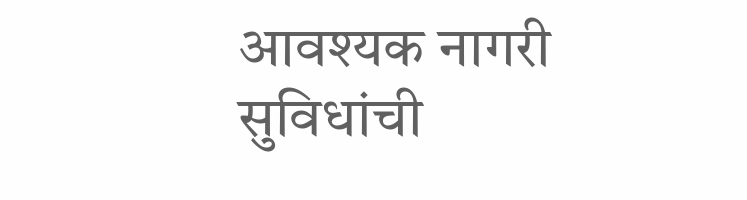आवश्यक नागरी सुविधांची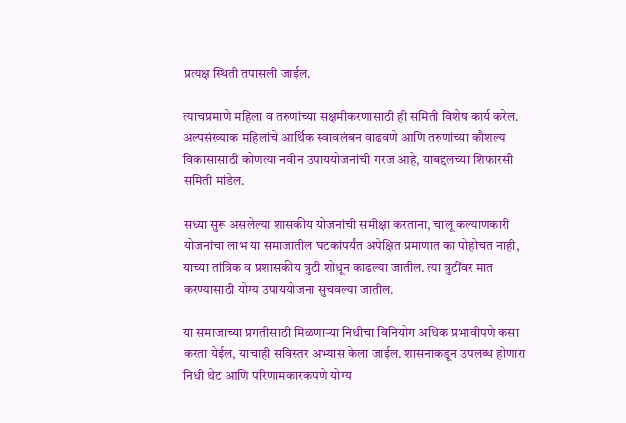प्रत्यक्ष स्थिती तपासली जाईल.

त्याचप्रमाणे महिला व तरुणांच्या सक्षमीकरणासाठी ही समिती विशेष कार्य करेल. अल्पसंख्याक महिलांचे आर्थिक स्वावलंबन वाढवणे आणि तरुणांच्या कौशल्य विकासासाठी कोणत्या नवीन उपाययोजनांची गरज आहे, याबद्दलच्या शिफारसी समिती मांडेल.

सध्या सुरू असलेल्या शासकीय योजनांची समीक्षा करताना, चालू कल्याणकारी योजनांचा लाभ या समाजातील घटकांपर्यंत अपेक्षित प्रमाणात का पोहोचत नाही, याच्या तांत्रिक व प्रशासकीय त्रुटी शोधून काढल्या जातील. त्या त्रुटींवर मात करण्यासाठी योग्य उपाययोजना सुचवल्या जातील.

या समाजाच्या प्रगतीसाठी मिळणाऱ्या निधीचा विनियोग अधिक प्रभावीपणे कसा करता येईल, याचाही सविस्तर अभ्यास केला जाईल. शासनाकडून उपलब्ध होणारा निधी थेट आणि परिणामकारकपणे योग्य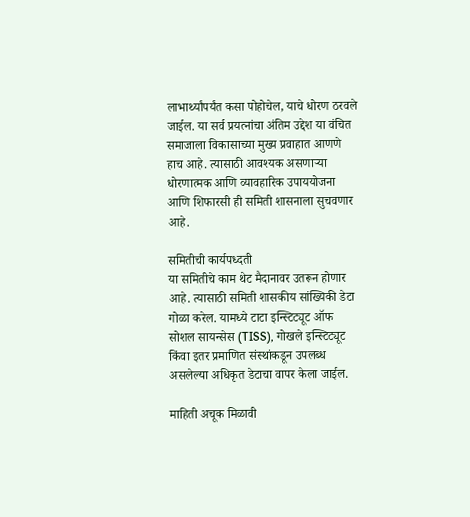लाभार्थ्यांपर्यंत कसा पोहोचेल, याचे धोरण ठरवले जाईल. या सर्व प्रयत्नांचा अंतिम उद्देश या वंचित समाजाला विकासाच्या मुख्य प्रवाहात आणणे हाच आहे. त्यासाठी आवश्यक असणाऱ्या धोरणात्मक आणि व्यावहारिक उपाययोजना आणि शिफारसी ही समिती शासनाला सुचवणार आहे.

समितीची कार्यपध्दती
या समितीचे काम थेट मैदानावर उतरून होणार आहे. त्यासाठी समिती शासकीय सांख्यिकी डेटा गोळा करेल. यामध्ये टाटा इन्स्टिट्यूट ऑफ सोशल सायन्सेस (TISS), गोखले इन्स्टिट्यूट किंवा इतर प्रमाणित संस्थांकडून उपलब्ध असलेल्या अधिकृत डेटाचा वापर केला जाईल.

माहिती अचूक मिळावी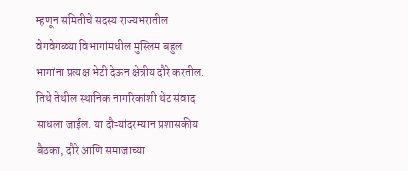म्हणून समितीचे सदस्य राज्यभरातील वेगवेगळ्या विभागांमधील मुस्लिम बहुल भागांना प्रत्यक्ष भेटी देऊन क्षेत्रीय दौरे करतील. तिथे तेथील स्थानिक नागरिकांशी थेट संवाद साधला जाईल. या दौऱ्यांदरम्यान प्रशासकीय बैठका, दौरे आणि समाजाच्या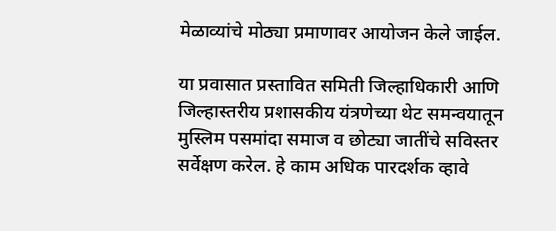मेळाव्यांचे मोठ्या प्रमाणावर आयोजन केले जाईल.

या प्रवासात प्रस्तावित समिती जिल्हाधिकारी आणि जिल्हास्तरीय प्रशासकीय यंत्रणेच्या थेट समन्वयातून मुस्लिम पसमांदा समाज व छोट्या जातींचे सविस्तर सर्वेक्षण करेल. हे काम अधिक पारदर्शक व्हावे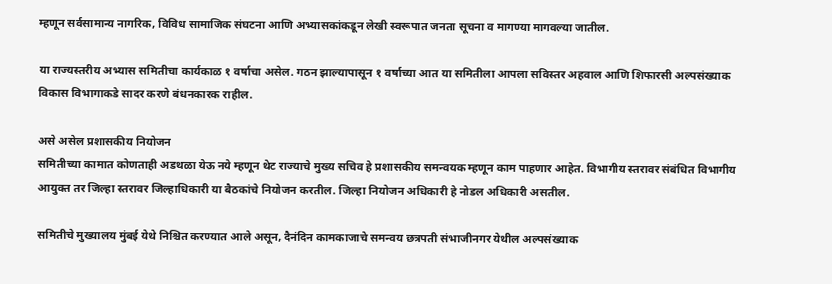म्हणून सर्वसामान्य नागरिक, विविध सामाजिक संघटना आणि अभ्यासकांकडून लेखी स्वरूपात जनता सूचना व मागण्या मागवल्या जातील.

या राज्यस्तरीय अभ्यास समितीचा कार्यकाळ १ वर्षाचा असेल. गठन झाल्यापासून १ वर्षाच्या आत या समितीला आपला सविस्तर अहवाल आणि शिफारसी अल्पसंख्याक विकास विभागाकडे सादर करणे बंधनकारक राहील.

असे असेल प्रशासकीय नियोजन
समितीच्या कामात कोणताही अडथळा येऊ नये म्हणून थेट राज्याचे मुख्य सचिव हे प्रशासकीय समन्वयक म्हणून काम पाहणार आहेत. विभागीय स्तरावर संबंधित विभागीय आयुक्त तर जिल्हा स्तरावर जिल्हाधिकारी या बैठकांचे नियोजन करतील. जिल्हा नियोजन अधिकारी हे नोडल अधिकारी असतील.

समितीचे मुख्यालय मुंबई येथे निश्चित करण्यात आले असून, दैनंदिन कामकाजाचे समन्वय छत्रपती संभाजीनगर येथील अल्पसंख्याक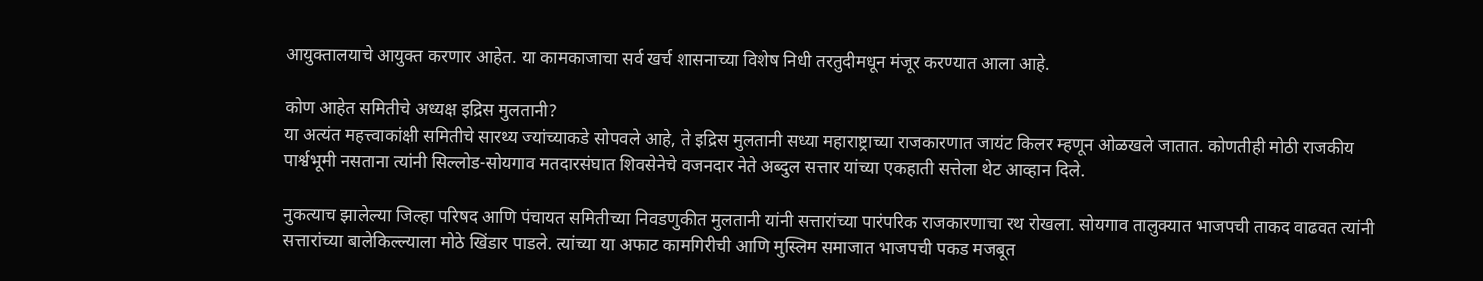आयुक्तालयाचे आयुक्त करणार आहेत. या कामकाजाचा सर्व खर्च शासनाच्या विशेष निधी तरतुदीमधून मंजूर करण्यात आला आहे.

कोण आहेत समितीचे अध्यक्ष इद्रिस मुलतानी?
या अत्यंत महत्त्वाकांक्षी समितीचे सारथ्य ज्यांच्याकडे सोपवले आहे, ते इद्रिस मुलतानी सध्या महाराष्ट्राच्या राजकारणात जायंट किलर म्हणून ओळखले जातात. कोणतीही मोठी राजकीय पार्श्वभूमी नसताना त्यांनी सिल्लोड-सोयगाव मतदारसंघात शिवसेनेचे वजनदार नेते अब्दुल सत्तार यांच्या एकहाती सत्तेला थेट आव्हान दिले.

नुकत्याच झालेल्या जिल्हा परिषद आणि पंचायत समितीच्या निवडणुकीत मुलतानी यांनी सत्तारांच्या पारंपरिक राजकारणाचा रथ रोखला. सोयगाव तालुक्यात भाजपची ताकद वाढवत त्यांनी सत्तारांच्या बालेकिल्ल्याला मोठे खिंडार पाडले. त्यांच्या या अफाट कामगिरीची आणि मुस्लिम समाजात भाजपची पकड मजबूत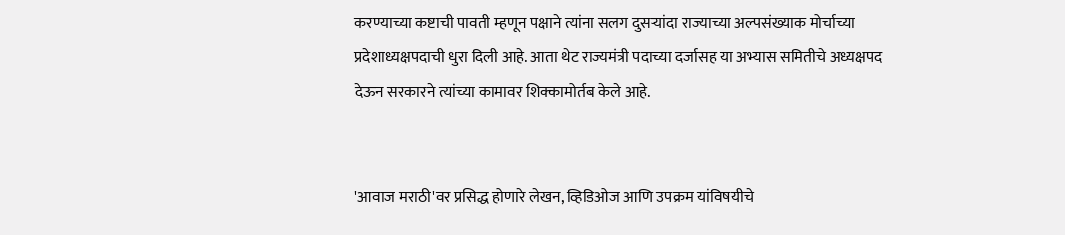करण्याच्या कष्टाची पावती म्हणून पक्षाने त्यांना सलग दुसऱ्यांदा राज्याच्या अल्पसंख्याक मोर्चाच्या प्रदेशाध्यक्षपदाची धुरा दिली आहे. आता थेट राज्यमंत्री पदाच्या दर्जासह या अभ्यास समितीचे अध्यक्षपद देऊन सरकारने त्यांच्या कामावर शिक्कामोर्तब केले आहे.


'आवाज मराठी'वर प्रसिद्ध होणारे लेखन, व्हिडिओज आणि उपक्रम यांविषयीचे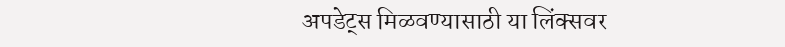अपडेट्स मिळवण्यासाठी या लिंक्सवर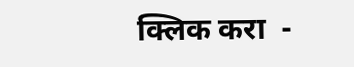क्लिक करा  -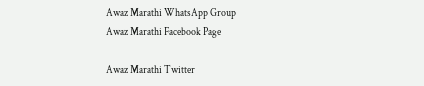Awaz Marathi WhatsApp Group
Awaz Marathi Facebook Page

Awaz Marathi Twitter